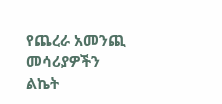የጨረራ አመንጪ መሳሪያዎችን ልኬት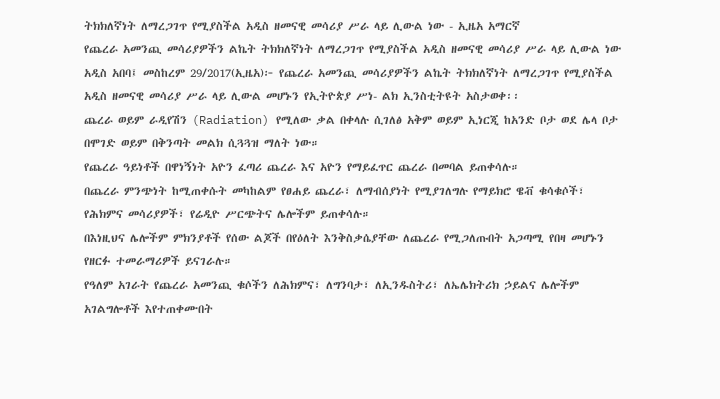ትክክለኛነት ለማረጋገጥ የሚያስችል አዲስ ዘመናዊ መሳሪያ ሥራ ላይ ሊውል ነው - ኢዜአ አማርኛ
የጨረራ አመንጪ መሳሪያዎችን ልኬት ትክክለኛነት ለማረጋገጥ የሚያስችል አዲስ ዘመናዊ መሳሪያ ሥራ ላይ ሊውል ነው
አዲስ አበባ፤ መስከረም 29/2017(ኢዜአ)፦ የጨረራ አመንጪ መሳሪያዎችን ልኬት ትክክለኛነት ለማረጋገጥ የሚያስችል አዲስ ዘመናዊ መሳሪያ ሥራ ላይ ሊውል መሆኑን የኢትዮጵያ ሥነ- ልክ ኢንስቲትዩት አስታወቀ፡፡
ጨረራ ወይም ራዲየሽን (Radiation) የሚለው ቃል በቀላሉ ሲገለፅ አቅም ወይም ኢነርጂ ከአንድ ቦታ ወደ ሌላ ቦታ በሞገድ ወይም በቅንጣት መልክ ሲጓጓዝ ማለት ነው።
የጨረራ ዓይነቶች በዋነኝነት አዮን ፈጣሪ ጨረራ እና አዮን የማይፈጥር ጨረራ በመባል ይጠቀሳሉ።
በጨረራ ምንጭነት ከሚጠቀሱት መካከልም የፀሐይ ጨረራ፣ ለማብሰያነት የሚያገለግሉ የማይክሮ ዌቭ ቁሳቁሶች፣ የሕክምና መሳሪያዎች፣ የሬዲዮ ሥርጭትና ሌሎችም ይጠቀሳሉ።
በእነዚህና ሌሎችም ምክንያቶች የሰው ልጆች በየዕለት እንቅስቃሴያቸው ለጨረራ የሚጋለጡበት አጋጣሚ የበዛ መሆኑን የዘርፉ ተመራማሪዎች ይናገራሉ።
የዓለም አገራት የጨረራ አመንጪ ቁሶችን ለሕክምና፣ ለግንባታ፣ ለኢንዱስትሪ፣ ለኤሌክትሪክ ኃይልና ሌሎችም አገልግሎቶች እየተጠቀሙበት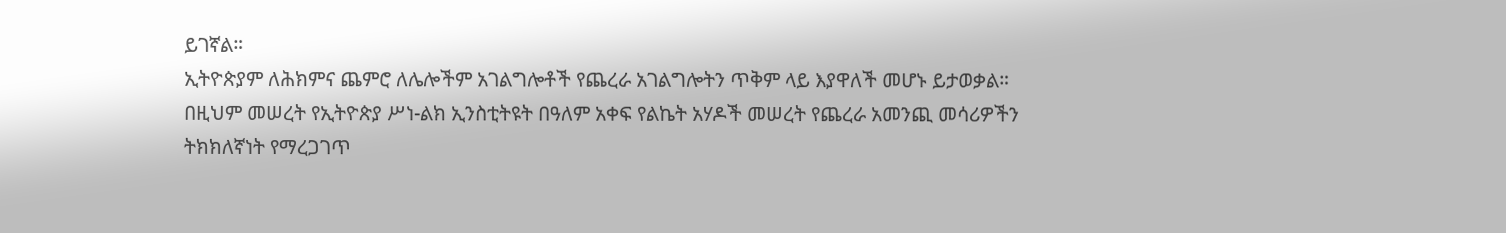ይገኛል።
ኢትዮጵያም ለሕክምና ጨምሮ ለሌሎችም አገልግሎቶች የጨረራ አገልግሎትን ጥቅም ላይ እያዋለች መሆኑ ይታወቃል።
በዚህም መሠረት የኢትዮጵያ ሥነ-ልክ ኢንስቲትዩት በዓለም አቀፍ የልኬት አሃዶች መሠረት የጨረራ አመንጪ መሳሪዎችን ትክክለኛነት የማረጋገጥ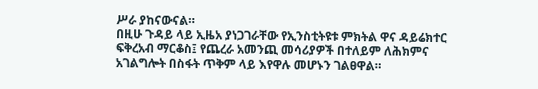ሥራ ያከናውናል።
በዚሁ ጉዳይ ላይ ኢዜአ ያነጋገራቸው የኢንስቲትዩቱ ምክትል ዋና ዳይሬክተር ፍቅረአብ ማርቆስ፤ የጨረራ አመንጪ መሳሪያዎች በተለይም ለሕክምና አገልግሎት በስፋት ጥቅም ላይ እየዋሉ መሆኑን ገልፀዋል።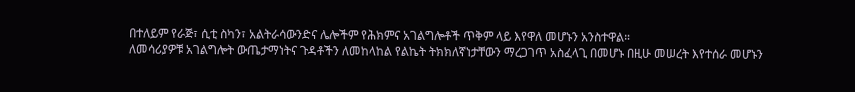በተለይም የራጅ፣ ሲቲ ስካን፣ አልትራሳውንድና ሌሎችም የሕክምና አገልግሎቶች ጥቅም ላይ እየዋለ መሆኑን አንስተዋል።
ለመሳሪያዎቹ አገልግሎት ውጤታማነትና ጉዳቶችን ለመከላከል የልኬት ትክክለኛነታቸውን ማረጋገጥ አስፈላጊ በመሆኑ በዚሁ መሠረት እየተሰራ መሆኑን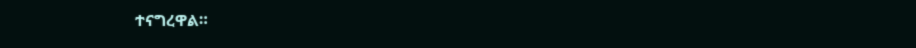ተናግረዋል።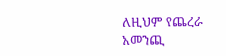ለዚህም የጨረራ አመንጪ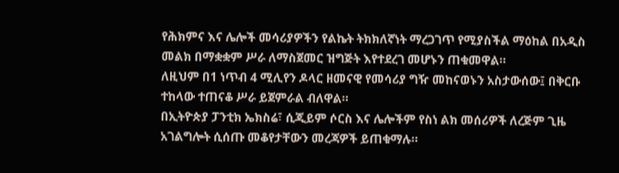የሕክምና እና ሌሎች መሳሪያዎችን የልኬት ትክክለኛነት ማረጋገጥ የሚያስችል ማዕከል በአዲስ መልክ በማቋቋም ሥራ ለማስጀመር ዝግጅት እየተደረገ መሆኑን ጠቁመዋል።
ለዚህም በ1 ነጥብ 4 ሚሊየን ዶላር ዘመናዊ የመሳሪያ ግዥ መከናወኑን አስታውሰው፤ በቅርቡ ተከላው ተጠናቆ ሥራ ይጀምራል ብለዋል።
በኢትዮጵያ ፓንቲክ ኤክስሬ፣ ሲጂይም ሶርስ እና ሌሎችም የስነ ልክ መሰሪዎች ለረጅም ጊዜ አገልግሎት ሲሰጡ መቆየታቸውን መረጃዎች ይጠቁማሉ።